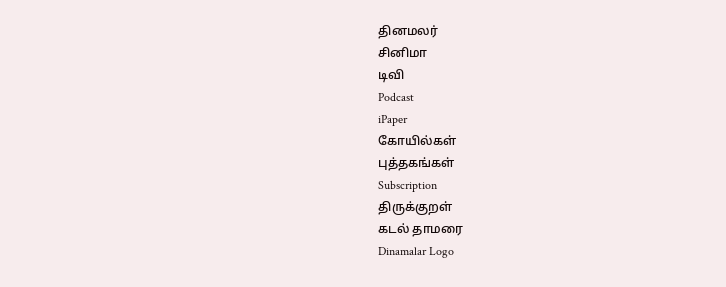தினமலர்
சினிமா
டிவி
Podcast
iPaper
கோயில்கள்
புத்தகங்கள்
Subscription
திருக்குறள்
கடல் தாமரை
Dinamalar Logo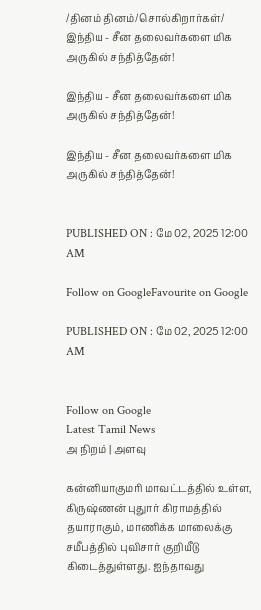/தினம் தினம்/சொல்கிறார்கள்/ இந்திய - சீன தலைவர்களை மிக அருகில் சந்தித்தேன்!

இந்திய - சீன தலைவர்களை மிக அருகில் சந்தித்தேன்!

இந்திய - சீன தலைவர்களை மிக அருகில் சந்தித்தேன்!


PUBLISHED ON : மே 02, 2025 12:00 AM

Follow on GoogleFavourite on Google

PUBLISHED ON : மே 02, 2025 12:00 AM


Follow on Google
Latest Tamil News
அ நிறம் | அளவு

கன்னியாகுமரி மாவட்டத்தில் உள்ள, கிருஷ்ணன் புதுார் கிராமத்தில் தயாராகும், மாணிக்க மாலைக்கு சமீபத்தில் புவிசார் குறியீடு கிடைத்துள்ளது. ஐந்தாவது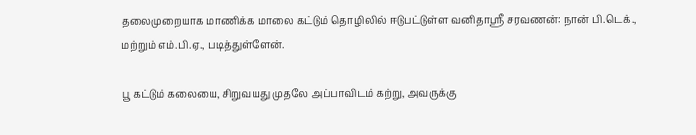தலைமுறையாக மாணிக்க மாலை கட்டும் தொழிலில் ஈடுபட்டுள்ள வனிதாஸ்ரீ சரவணன்: நான் பி.டெக்., மற்றும் எம்.பி.ஏ., படித்துள்ளேன்.

பூ கட்டும் கலையை, சிறுவயது முதலே அப்பாவிடம் கற்று, அவருக்கு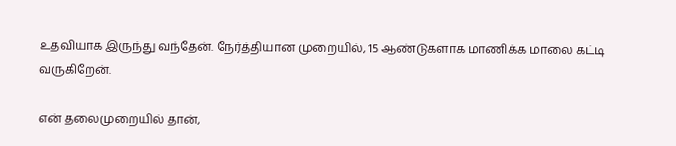உதவியாக இருந்து வந்தேன். நேர்த்தியான முறையில், 15 ஆண்டுகளாக மாணிக்க மாலை கட்டி வருகிறேன்.

என் தலைமுறையில் தான்,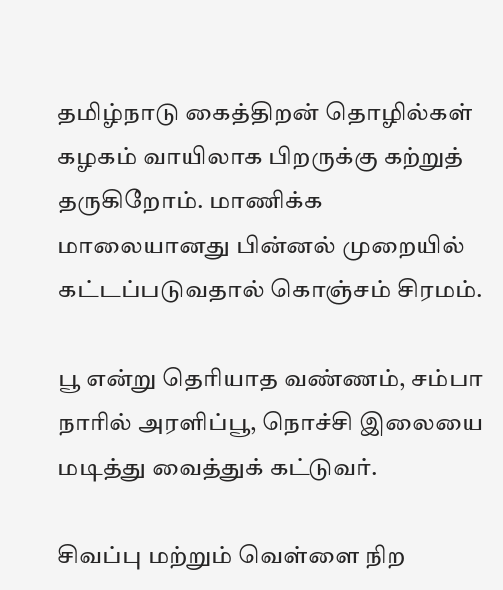தமிழ்நாடு கைத்திறன் தொழில்கள் கழகம் வாயிலாக பிறருக்கு கற்றுத் தருகிறோம். மாணிக்க மாலையானது பின்னல் முறையில் கட்டப்படுவதால் கொஞ்சம் சிரமம்.

பூ என்று தெரியாத வண்ணம், சம்பா நாரில் அரளிப்பூ, நொச்சி இலையை மடித்து வைத்துக் கட்டுவர்.

சிவப்பு மற்றும் வெள்ளை நிற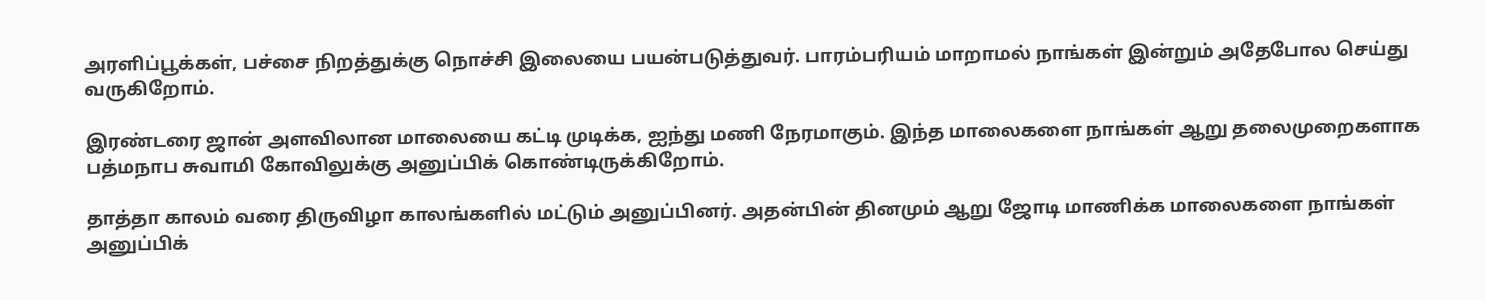அரளிப்பூக்கள், பச்சை நிறத்துக்கு நொச்சி இலையை பயன்படுத்துவர். பாரம்பரியம் மாறாமல் நாங்கள் இன்றும் அதேபோல செய்து வருகிறோம்.

இரண்டரை ஜான் அளவிலான மாலையை கட்டி முடிக்க, ஐந்து மணி நேரமாகும். இந்த மாலைகளை நாங்கள் ஆறு தலைமுறைகளாக பத்மநாப சுவாமி கோவிலுக்கு அனுப்பிக் கொண்டிருக்கிறோம்.

தாத்தா காலம் வரை திருவிழா காலங்களில் மட்டும் அனுப்பினர். அதன்பின் தினமும் ஆறு ஜோடி மாணிக்க மாலைகளை நாங்கள் அனுப்பிக்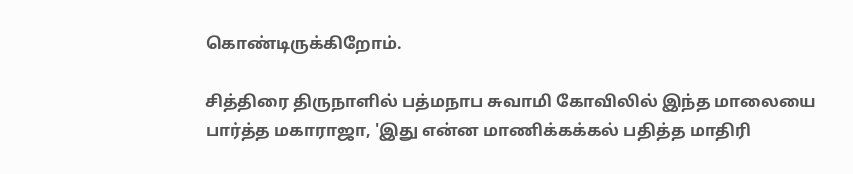கொண்டிருக்கிறோம்.

சித்திரை திருநாளில் பத்மநாப சுவாமி கோவிலில் இந்த மாலையை பார்த்த மகாராஜா, 'இது என்ன மாணிக்கக்கல் பதித்த மாதிரி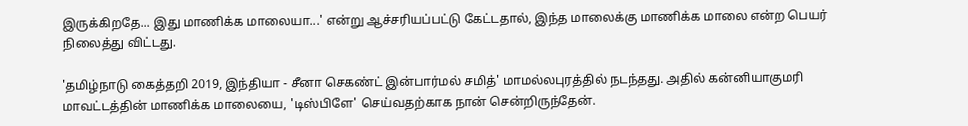இருக்கிறதே... இது மாணிக்க மாலையா...' என்று ஆச்சரியப்பட்டு கேட்டதால், இந்த மாலைக்கு மாணிக்க மாலை என்ற பெயர் நிலைத்து விட்டது.

'தமிழ்நாடு கைத்தறி 2019, இந்தியா - சீனா செகண்ட் இன்பார்மல் சமித்' மாமல்லபுரத்தில் நடந்தது. அதில் கன்னியாகுமரி மாவட்டத்தின் மாணிக்க மாலையை, 'டிஸ்பிளே' செய்வதற்காக நான் சென்றிருந்தேன்.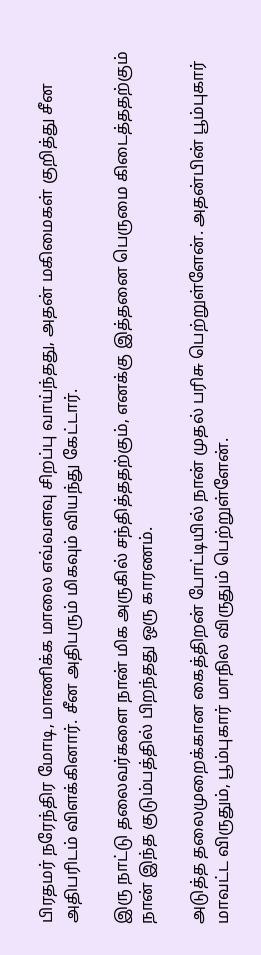பிரதமர் நரேந்திர மோடி, மாணிக்க மாலை எவ்வளவு சிறப்பு வாய்ந்தது, அதன் மகிமைகள் குறித்து சீன அதிபரிடம் விளக்கினார். சீன அதிபரும் மிகவும் வியந்து கேட்டார்.

இரு நாட்டு தலைவர்களை நான் மிக அருகில் சந்தித்ததற்கும், எனக்கு இத்தனை பெருமை கிடைத்ததற்கும் நான் இந்த குடும்பத்தில் பிறந்தது ஒரு காரணம்.

அடுத்த தலைமுறைக்கான கைத்திறன் போட்டியில் நான் முதல் பரிசு பெற்றுள்ளேன். அதன்பின் பூம்புகார் மாவட்ட விருதும், பூம்புகார் மாநில விருதும் பெற்றுள்ளேன்.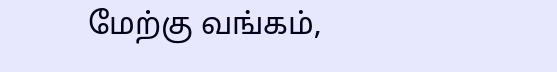மேற்கு வங்கம்,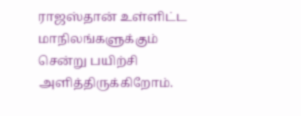ராஜஸ்தான் உள்ளிட்ட மாநிலங்களுக்கும் சென்று பயிற்சி அளித்திருக்கிறோம்.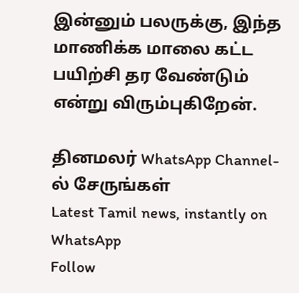இன்னும் பலருக்கு, இந்த மாணிக்க மாலை கட்ட பயிற்சி தர வேண்டும் என்று விரும்புகிறேன்.

தினமலர் WhatsApp Channel-ல் சேருங்கள்
Latest Tamil news, instantly on WhatsApp
Follow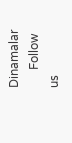Dinamalar
      Follow us